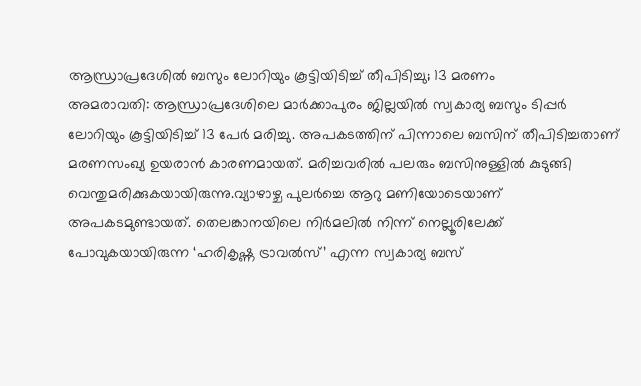ആന്ധ്രാപ്രദേശിൽ ബസും ലോറിയും കൂട്ടിയിടിച്ച് തീപിടിച്ചു; 13 മരണം
അമരാവതി: ആന്ധ്രാപ്രദേശിലെ മാർക്കാപുരം ജില്ലയിൽ സ്വകാര്യ ബസും ടിപ്പർ ലോറിയും കൂട്ടിയിടിച്ച് 13 പേർ മരിച്ചു. അപകടത്തിന് പിന്നാലെ ബസിന് തീപിടിച്ചതാണ് മരണസംഖ്യ ഉയരാൻ കാരണമായത്. മരിച്ചവരിൽ പലരും ബസിനുള്ളിൽ കുടുങ്ങി വെന്തുമരിക്കുകയായിരുന്നു.വ്യാഴാഴ്ച പുലർച്ചെ ആറു മണിയോടെയാണ് അപകടമുണ്ടായത്. തെലങ്കാനയിലെ നിർമലിൽ നിന്ന് നെല്ലൂരിലേക്ക് പോവുകയായിരുന്ന ‘ഹരികൃഷ്ണ ട്രാവൽസ്’ എന്ന സ്വകാര്യ ബസ്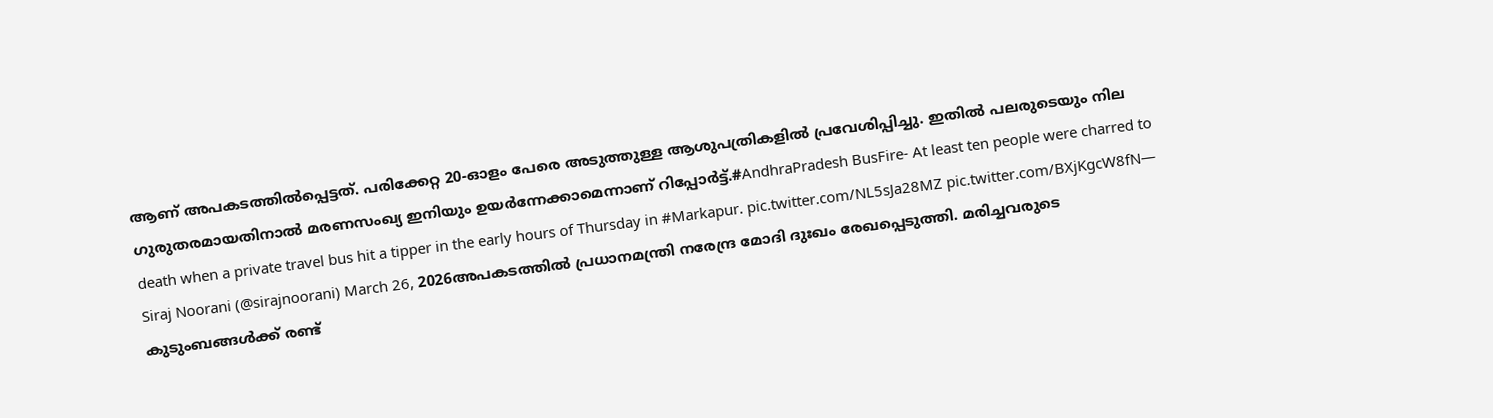ആണ് അപകടത്തിൽപ്പെട്ടത്. പരിക്കേറ്റ 20-ഓളം പേരെ അടുത്തുള്ള ആശുപത്രികളിൽ പ്രവേശിപ്പിച്ചു. ഇതിൽ പലരുടെയും നില ഗുരുതരമായതിനാൽ മരണസംഖ്യ ഇനിയും ഉയർന്നേക്കാമെന്നാണ് റിപ്പോർട്ട്.#AndhraPradesh BusFire- At least ten people were charred to death when a private travel bus hit a tipper in the early hours of Thursday in #Markapur. pic.twitter.com/NL5sJa28MZ pic.twitter.com/BXjKgcW8fN— Siraj Noorani (@sirajnoorani) March 26, 2026അപകടത്തിൽ പ്രധാനമന്ത്രി നരേന്ദ്ര മോദി ദുഃഖം രേഖപ്പെടുത്തി. മരിച്ചവരുടെ കുടുംബങ്ങൾക്ക് രണ്ട്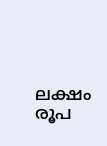ലക്ഷം രൂപ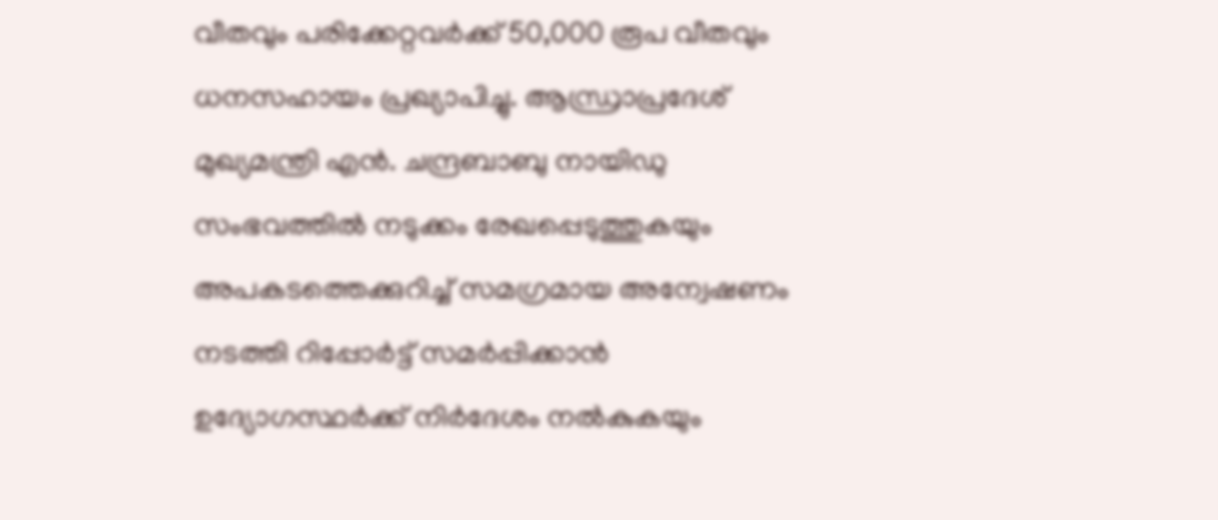വീതവും പരിക്കേറ്റവർക്ക് 50,000 രൂപ വീതവും ധനസഹായം പ്രഖ്യാപിച്ചു. ആന്ധ്രാപ്രദേശ് മുഖ്യമന്ത്രി എൻ. ചന്ദ്രബാബു നായിഡു സംഭവത്തിൽ നടുക്കം രേഖപ്പെടുത്തുകയും അപകടത്തെക്കുറിച്ച് സമഗ്രമായ അന്വേഷണം നടത്തി റിപ്പോർട്ട് സമർപ്പിക്കാൻ ഉദ്യോഗസ്ഥർക്ക് നിർദേശം നൽകുകയും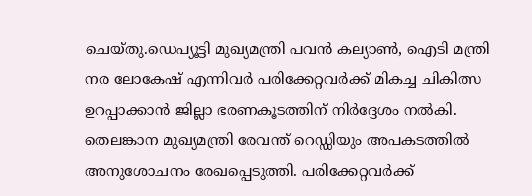ചെയ്തു.ഡെപ്യൂട്ടി മുഖ്യമന്ത്രി പവൻ കല്യാൺ, ഐടി മന്ത്രി നര ലോകേഷ് എന്നിവർ പരിക്കേറ്റവർക്ക് മികച്ച ചികിത്സ ഉറപ്പാക്കാൻ ജില്ലാ ഭരണകൂടത്തിന് നിർദ്ദേശം നൽകി. തെലങ്കാന മുഖ്യമന്ത്രി രേവന്ത് റെഡ്ഡിയും അപകടത്തിൽ അനുശോചനം രേഖപ്പെടുത്തി. പരിക്കേറ്റവർക്ക്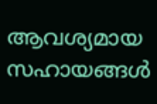ആവശ്യമായ സഹായങ്ങൾ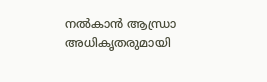നൽകാൻ ആന്ധ്രാ അധികൃതരുമായി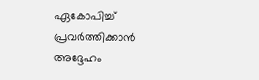ഏകോപിച്ച് പ്രവർത്തിക്കാൻ അദ്ദേഹം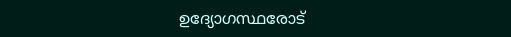ഉദ്യോഗസ്ഥരോട്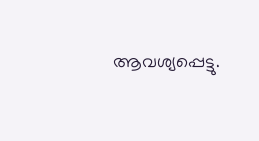ആവശ്യപ്പെട്ടു.